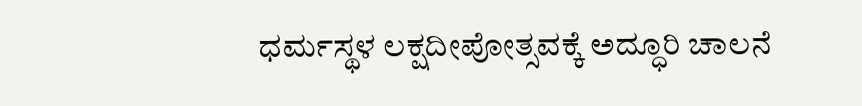ಧರ್ಮಸ್ಥಳ ಲಕ್ಷದೀಪೋತ್ಸವಕ್ಕೆ ಅದ್ಧೂರಿ ಚಾಲನೆ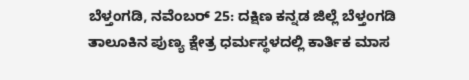ಬೆಳ್ತಂಗಡಿ, ನವೆಂಬರ್ 25: ದಕ್ಷಿಣ ಕನ್ನಡ ಜಿಲ್ಲೆ ಬೆಳ್ತಂಗಡಿ ತಾಲೂಕಿನ ಪುಣ್ಯ ಕ್ಷೇತ್ರ ಧರ್ಮಸ್ಥಳದಲ್ಲಿ ಕಾರ್ತಿಕ ಮಾಸ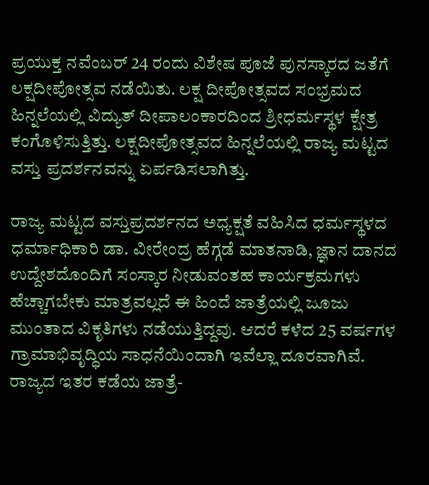ಪ್ರಯುಕ್ತ ನವೆಂಬರ್ 24 ರಂದು ವಿಶೇಷ ಪೂಜೆ ಪುನಸ್ಕಾರದ ಜತೆಗೆ ಲಕ್ಷದೀಪೋತ್ಸವ ನಡೆಯಿತು. ಲಕ್ಷ ದೀಪೋತ್ಸವದ ಸಂಭ್ರಮದ ಹಿನ್ನಲೆಯಲ್ಲಿ ವಿದ್ಯುತ್ ದೀಪಾಲಂಕಾರದಿಂದ ಶ್ರೀಧರ್ಮಸ್ಥಳ ಕ್ಷೇತ್ರ ಕಂಗೊಳಿಸುತ್ತಿತ್ತು. ಲಕ್ಷದೀಪೋತ್ಸವದ ಹಿನ್ನಲೆಯಲ್ಲಿ ರಾಜ್ಯ ಮಟ್ಟದ ವಸ್ತು ಪ್ರದರ್ಶನವನ್ನು ಏರ್ಪಡಿಸಲಾಗಿತ್ತು.

ರಾಜ್ಯ ಮಟ್ಟದ ವಸ್ತುಪ್ರದರ್ಶನದ ಅಧ್ಯಕ್ಷತೆ ವಹಿಸಿದ ಧರ್ಮಸ್ಥಳದ ಧರ್ಮಾಧಿಕಾರಿ ಡಾ. ವೀರೇಂದ್ರ ಹೆಗ್ಗಡೆ ಮಾತನಾಡಿ, ಜ್ಞಾನ ದಾನದ ಉದ್ದೇಶದೊಂದಿಗೆ ಸಂಸ್ಕಾರ ನೀಡುವಂತಹ ಕಾರ್ಯಕ್ರಮಗಳು ಹೆಚ್ಚಾಗಬೇಕು ಮಾತ್ರವಲ್ಲದೆ ಈ ಹಿಂದೆ ಜಾತ್ರೆಯಲ್ಲಿ ಜೂಜು ಮುಂತಾದ ವಿಕೃತಿಗಳು ನಡೆಯುತ್ತಿದ್ದವು. ಆದರೆ ಕಳೆದ 25 ವರ್ಷಗಳ ಗ್ರಾಮಾಭಿವೃದ್ಧಿಯ ಸಾಧನೆಯಿಂದಾಗಿ ಇವೆಲ್ಲಾ ದೂರವಾಗಿವೆ. ರಾಜ್ಯದ ಇತರ ಕಡೆಯ ಜಾತ್ರೆ-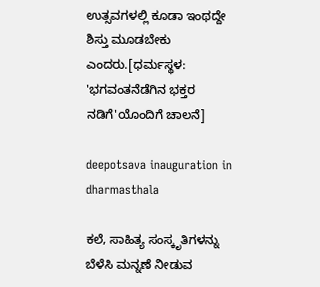ಉತ್ಸವಗಳಲ್ಲಿ ಕೂಡಾ ಇಂಥದ್ದೇ ಶಿಸ್ತು ಮೂಡಬೇಕು ಎಂದರು.[ಧರ್ಮಸ್ಥಳ: 'ಭಗವಂತನೆಡೆಗಿನ ಭಕ್ತರ ನಡಿಗೆ'ಯೊಂದಿಗೆ ಚಾಲನೆ]

deepotsava inauguration in dharmasthala

ಕಲೆ, ಸಾಹಿತ್ಯ ಸಂಸ್ಕೃತಿಗಳನ್ನು ಬೆಳೆಸಿ ಮನ್ನಣೆ ನೀಡುವ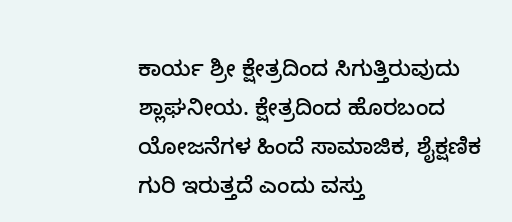ಕಾರ್ಯ ಶ್ರೀ ಕ್ಷೇತ್ರದಿಂದ ಸಿಗುತ್ತಿರುವುದು ಶ್ಲಾಘನೀಯ. ಕ್ಷೇತ್ರದಿಂದ ಹೊರಬಂದ ಯೋಜನೆಗಳ ಹಿಂದೆ ಸಾಮಾಜಿಕ, ಶೈಕ್ಷಣಿಕ ಗುರಿ ಇರುತ್ತದೆ ಎಂದು ವಸ್ತು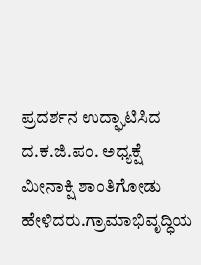ಪ್ರದರ್ಶನ ಉದ್ಘಾಟಿಸಿದ ದ.ಕ.ಜಿ.ಪಂ. ಅಧ್ಯಕ್ಷೆ ಮೀನಾಕ್ಷಿ ಶಾಂತಿಗೋಡು ಹೇಳಿದರು.ಗ್ರಾಮಾಭಿವೃದ್ಧಿಯ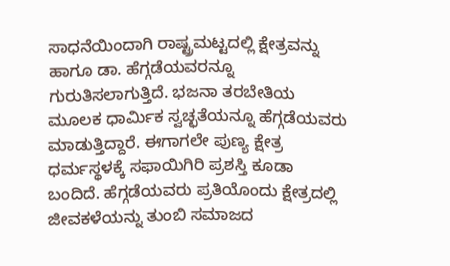ಸಾಧನೆಯಿಂದಾಗಿ ರಾಷ್ಟ್ರಮಟ್ಟದಲ್ಲಿ ಕ್ಷೇತ್ರವನ್ನು ಹಾಗೂ ಡಾ. ಹೆಗ್ಗಡೆಯವರನ್ನೂ ಗುರುತಿಸಲಾಗುತ್ತಿದೆ. ಭಜನಾ ತರಬೇತಿಯ ಮೂಲಕ ಧಾರ್ಮಿಕ ಸ್ವಚ್ಛತೆಯನ್ನೂ ಹೆಗ್ಗಡೆಯವರು ಮಾಡುತ್ತಿದ್ದಾರೆ. ಈಗಾಗಲೇ ಪುಣ್ಯ ಕ್ಷೇತ್ರ ಧರ್ಮಸ್ಥಳಕ್ಕೆ ಸಫಾಯಿಗಿರಿ ಪ್ರಶಸ್ತಿ ಕೂಡಾ ಬಂದಿದೆ. ಹೆಗ್ಗಡೆಯವರು ಪ್ರತಿಯೊಂದು ಕ್ಷೇತ್ರದಲ್ಲಿ ಜೀವಕಳೆಯನ್ನು ತುಂಬಿ ಸಮಾಜದ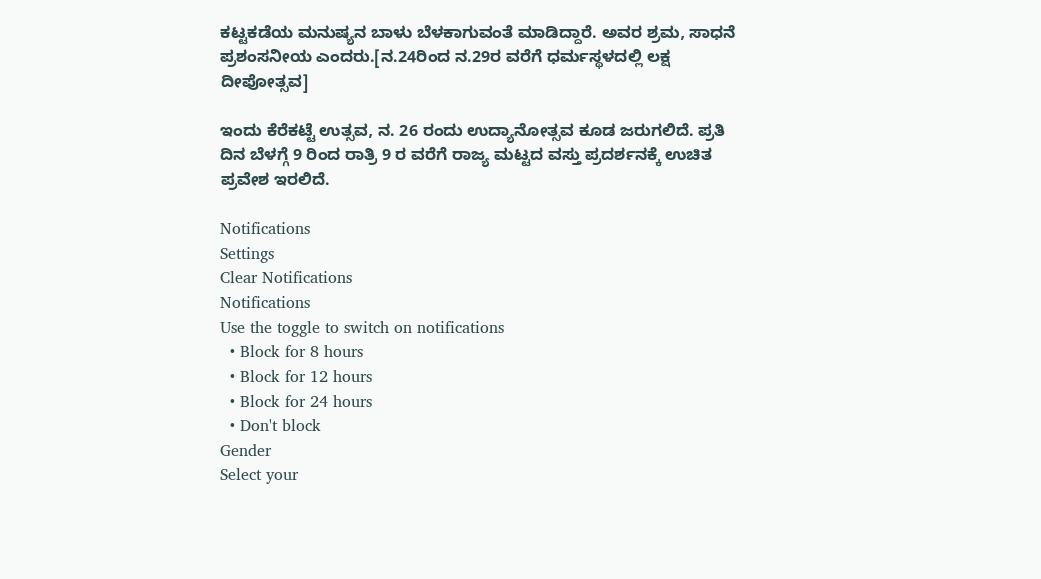ಕಟ್ಟಕಡೆಯ ಮನುಷ್ಯನ ಬಾಳು ಬೆಳಕಾಗುವಂತೆ ಮಾಡಿದ್ದಾರೆ. ಅವರ ಶ್ರಮ, ಸಾಧನೆ ಪ್ರಶಂಸನೀಯ ಎಂದರು.[ನ.24ರಿಂದ ನ.29ರ ವರೆಗೆ ಧರ್ಮಸ್ಥಳದಲ್ಲಿ ಲಕ್ಷ ದೀಪೋತ್ಸವ]

ಇಂದು ಕೆರೆಕಟ್ಟೆ ಉತ್ಸವ, ನ. 26 ರಂದು ಉದ್ಯಾನೋತ್ಸವ ಕೂಡ ಜರುಗಲಿದೆ. ಪ್ರತಿ ದಿನ ಬೆಳಗ್ಗೆ 9 ರಿಂದ ರಾತ್ರಿ 9 ರ ವರೆಗೆ ರಾಜ್ಯ ಮಟ್ಟದ ವಸ್ತು ಪ್ರದರ್ಶನಕ್ಕೆ ಉಚಿತ ಪ್ರವೇಶ ಇರಲಿದೆ.

Notifications
Settings
Clear Notifications
Notifications
Use the toggle to switch on notifications
  • Block for 8 hours
  • Block for 12 hours
  • Block for 24 hours
  • Don't block
Gender
Select your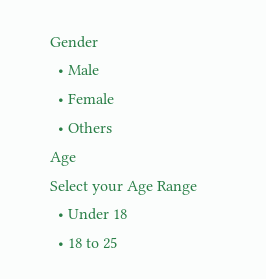Gender
  • Male
  • Female
  • Others
Age
Select your Age Range
  • Under 18
  • 18 to 25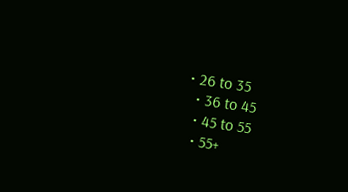• 26 to 35
  • 36 to 45
  • 45 to 55
  • 55+